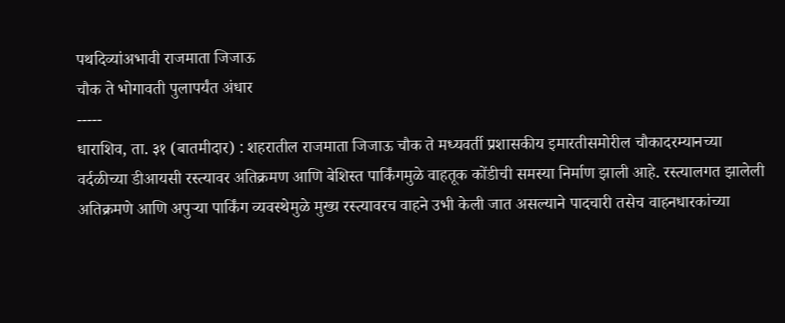पथदिव्यांअभावी राजमाता जिजाऊ
चौक ते भोगावती पुलापर्यंत अंधार
-----
धाराशिव, ता. ३१ (बातमीदार) : शहरातील राजमाता जिजाऊ चौक ते मध्यवर्ती प्रशासकीय इमारतीसमोरील चौकादरम्यानच्या वर्दळीच्या डीआयसी रस्त्यावर अतिक्रमण आणि बेशिस्त पार्किंगमुळे वाहतूक कोंडीची समस्या निर्माण झाली आहे. रस्त्यालगत झालेली अतिक्रमणे आणि अपुऱ्या पार्किंग व्यवस्थेमुळे मुख्य रस्त्यावरच वाहने उभी केली जात असल्याने पादचारी तसेच वाहनधारकांच्या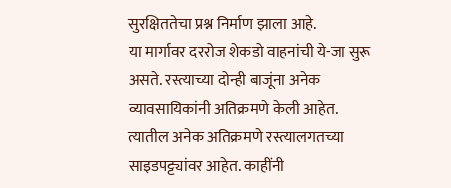सुरक्षिततेचा प्रश्न निर्माण झाला आहे.
या मार्गावर दररोज शेकडो वाहनांची ये-जा सुरू असते. रस्त्याच्या दोन्ही बाजूंना अनेक व्यावसायिकांनी अतिक्रमणे केली आहेत. त्यातील अनेक अतिक्रमणे रस्त्यालगतच्या साइडपट्ट्यांवर आहेत. काहींनी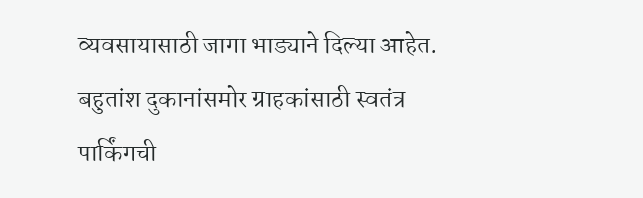व्यवसायासाठी जागा भाड्याने दिल्या आहेत. बहुतांश दुकानांसमोर ग्राहकांसाठी स्वतंत्र पार्किंगची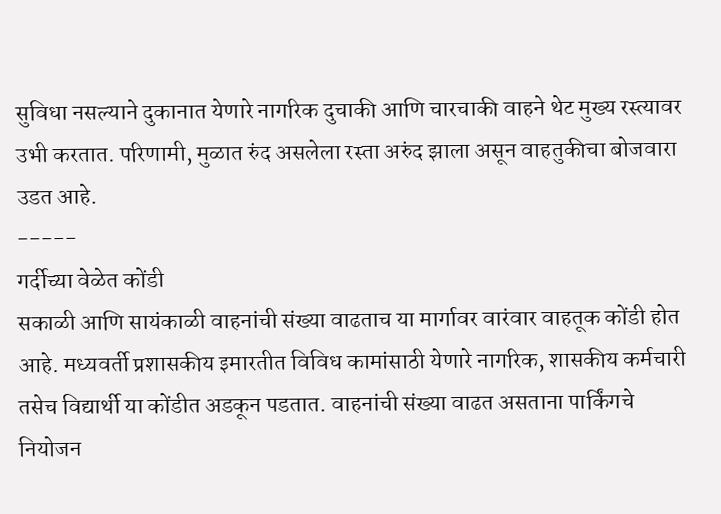सुविधा नसल्याने दुकानात येणारे नागरिक दुचाकी आणि चारचाकी वाहने थेट मुख्य रस्त्यावर उभी करतात. परिणामी, मुळात रुंद असलेला रस्ता अरुंद झाला असून वाहतुकीचा बोजवारा उडत आहे.
-----
गर्दीच्या वेळेत कोंडी
सकाळी आणि सायंकाळी वाहनांची संख्या वाढताच या मार्गावर वारंवार वाहतूक कोंडी होत आहे. मध्यवर्ती प्रशासकीय इमारतीत विविध कामांसाठी येणारे नागरिक, शासकीय कर्मचारी तसेच विद्यार्थी या कोंडीत अडकून पडतात. वाहनांची संख्या वाढत असताना पार्किंगचे नियोजन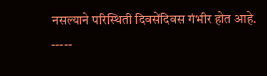नसल्याने परिस्थिती दिवसेंदिवस गंभीर होत आहे.
-----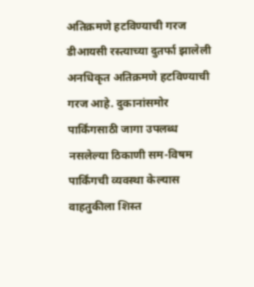अतिक्रमणे हटविण्याची गरज
डीआयसी रस्त्याच्या दुतर्फा झालेली अनधिकृत अतिक्रमणे हटविण्याची गरज आहे. दुकानांसमोर पार्किंगसाठी जागा उपलब्ध नसलेल्या ठिकाणी सम-विषम पार्किंगची व्यवस्था केल्यास वाहतुकीला शिस्त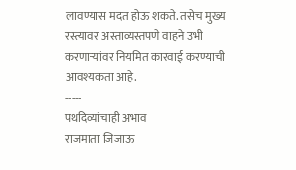लावण्यास मदत होऊ शकते. तसेच मुख्य रस्त्यावर अस्ताव्यस्तपणे वाहने उभी करणाऱ्यांवर नियमित कारवाई करण्याची आवश्यकता आहे.
-----
पथदिव्यांचाही अभाव
राजमाता जिजाऊ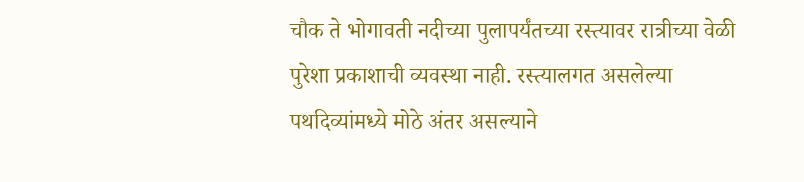चौक ते भोगावती नदीच्या पुलापर्यंतच्या रस्त्यावर रात्रीच्या वेळी पुरेशा प्रकाशाची व्यवस्था नाही. रस्त्यालगत असलेल्या पथदिव्यांमध्ये मोठे अंतर असल्याने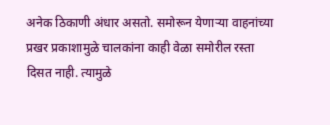अनेक ठिकाणी अंधार असतो. समोरून येणाऱ्या वाहनांच्या प्रखर प्रकाशामुळे चालकांना काही वेळा समोरील रस्ता दिसत नाही. त्यामुळे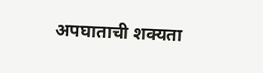अपघाताची शक्यता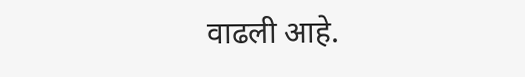वाढली आहे.